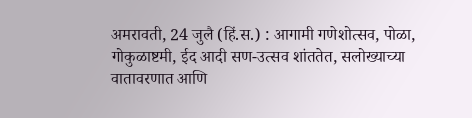अमरावती, 24 जुलै (हिं.स.) : आगामी गणेशोत्सव, पोळा, गोकुळाष्टमी, ईद आदी सण-उत्सव शांततेत, सलोख्याच्या वातावरणात आणि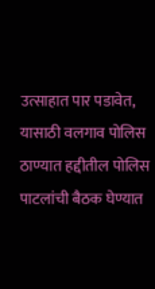उत्साहात पार पडावेत, यासाठी वलगाव पोलिस ठाण्यात हद्दीतील पोलिस पाटलांची बैठक घेण्यात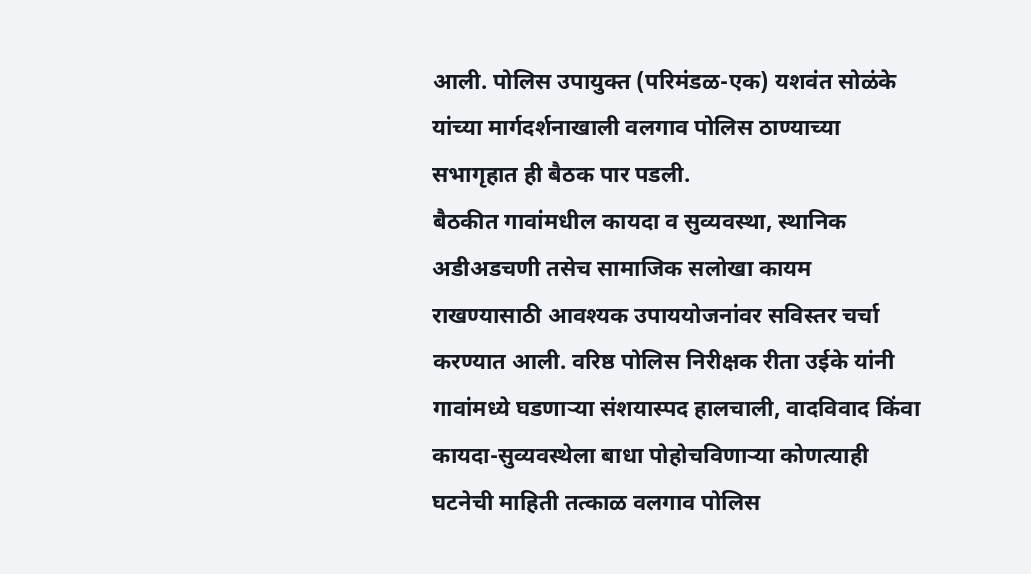आली. पोलिस उपायुक्त (परिमंडळ-एक) यशवंत सोळंके यांच्या मार्गदर्शनाखाली वलगाव पोलिस ठाण्याच्या सभागृहात ही बैठक पार पडली.
बैठकीत गावांमधील कायदा व सुव्यवस्था, स्थानिक अडीअडचणी तसेच सामाजिक सलोखा कायम राखण्यासाठी आवश्यक उपाययोजनांवर सविस्तर चर्चा करण्यात आली. वरिष्ठ पोलिस निरीक्षक रीता उईके यांनी गावांमध्ये घडणाऱ्या संशयास्पद हालचाली, वादविवाद किंवा कायदा-सुव्यवस्थेला बाधा पोहोचविणाऱ्या कोणत्याही घटनेची माहिती तत्काळ वलगाव पोलिस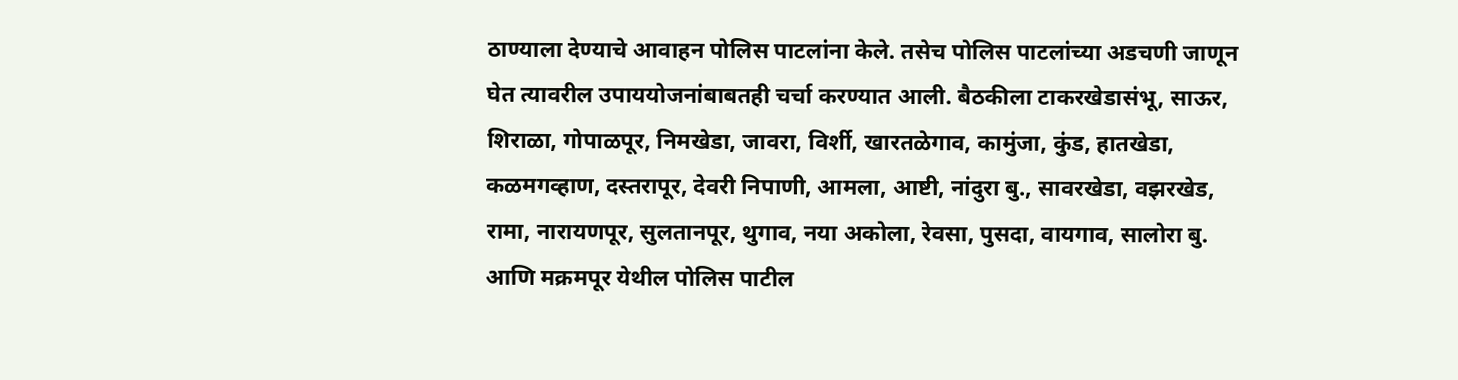ठाण्याला देण्याचे आवाहन पोलिस पाटलांना केले. तसेच पोलिस पाटलांच्या अडचणी जाणून घेत त्यावरील उपाययोजनांबाबतही चर्चा करण्यात आली. बैठकीला टाकरखेडासंभू, साऊर, शिराळा, गोपाळपूर, निमखेडा, जावरा, विर्शी, खारतळेगाव, कामुंजा, कुंड, हातखेडा, कळमगव्हाण, दस्तरापूर, देवरी निपाणी, आमला, आष्टी, नांदुरा बु., सावरखेडा, वझरखेड, रामा, नारायणपूर, सुलतानपूर, थुगाव, नया अकोला, रेवसा, पुसदा, वायगाव, सालोरा बु. आणि मक्रमपूर येथील पोलिस पाटील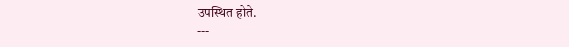उपस्थित होते.
---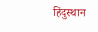हिंदुस्थान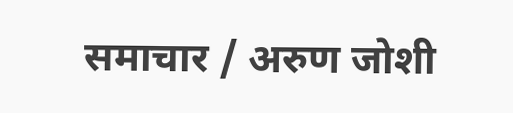समाचार / अरुण जोशी